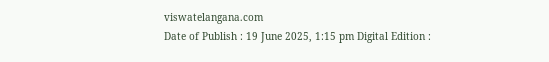viswatelangana.com
Date of Publish : 19 June 2025, 1:15 pm Digital Edition :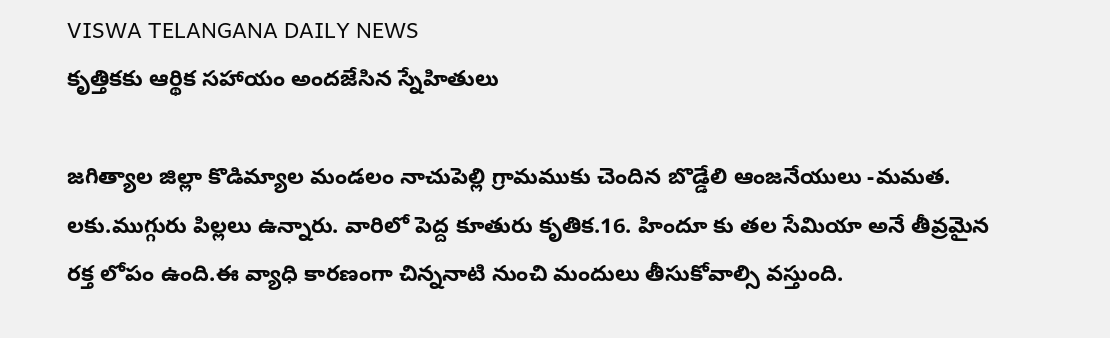VISWA TELANGANA DAILY NEWS
కృత్తికకు ఆర్థిక సహాయం అందజేసిన స్నేహితులు

జగిత్యాల జిల్లా కొడిమ్యాల మండలం నాచుపెల్లి గ్రామముకు చెందిన బొడ్డేలి ఆంజనేయులు -మమత. లకు.ముగ్గురు పిల్లలు ఉన్నారు. వారిలో పెద్ద కూతురు కృతిక.16. హిందూ కు తల సేమియా అనే తీవ్రమైన రక్త లోపం ఉంది.ఈ వ్యాధి కారణంగా చిన్ననాటి నుంచి మందులు తీసుకోవాల్సి వస్తుంది.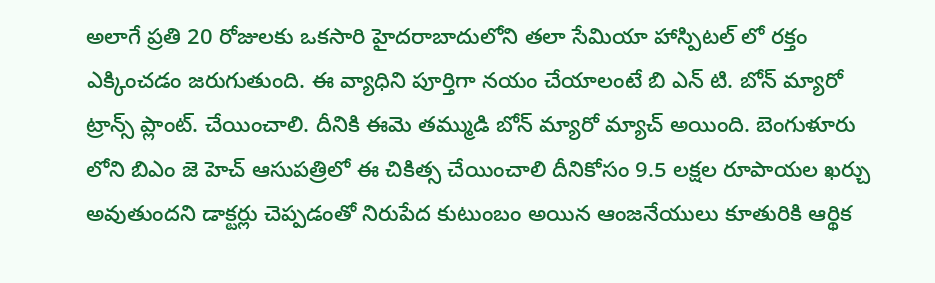అలాగే ప్రతి 20 రోజులకు ఒకసారి హైదరాబాదులోని తలా సేమియా హాస్పిటల్ లో రక్తం ఎక్కించడం జరుగుతుంది. ఈ వ్యాధిని పూర్తిగా నయం చేయాలంటే బి ఎన్ టి. బోన్ మ్యారో ట్రాన్స్ ప్లాంట్. చేయించాలి. దీనికి ఈమె తమ్ముడి బోన్ మ్యారో మ్యాచ్ అయింది. బెంగుళూరు లోని బిఎం జె హెచ్ ఆసుపత్రిలో ఈ చికిత్స చేయించాలి దీనికోసం 9.5 లక్షల రూపాయల ఖర్చు అవుతుందని డాక్టర్లు చెప్పడంతో నిరుపేద కుటుంబం అయిన ఆంజనేయులు కూతురికి ఆర్థిక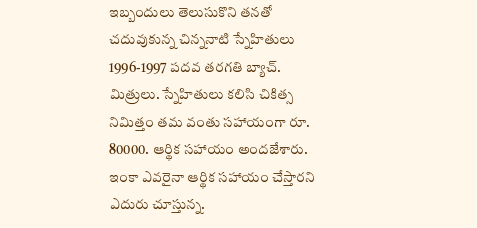ఇబ్బందులు తెలుసుకొని తనతో చదువుకున్న చిన్ననాటి స్నేహితులు 1996-1997 పదవ తరగతి బ్యాచ్. మిత్రులు. స్నేహితులు కలిసి చికిత్స నిమిత్తం తమ వంతు సహాయంగా రూ. 80000. ఆర్థిక సహాయం అందజేశారు. ఇంకా ఎవరైనా ఆర్థిక సహాయం చేస్తారని ఎదురు చూస్తున్న.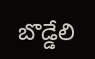బొడ్డేలి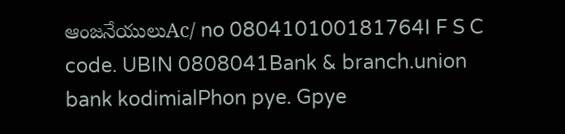ఆంజనేయులుAc/ no 080410100181764I F S C code. UBIN 0808041Bank & branch.union bank kodimialPhon pye. Gpye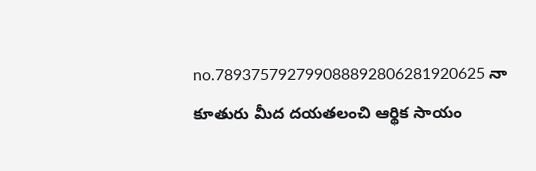no.789375792799088892806281920625 నా కూతురు మీద దయతలంచి ఆర్థిక సాయం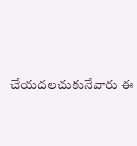చేయదలచుకునేవారు ఈ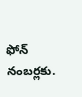ఫోన్ నంబర్లకు.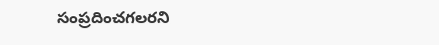సంప్రదించగలరని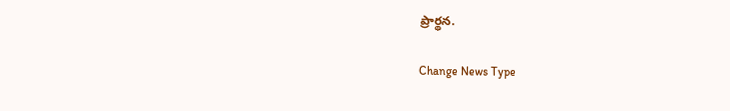ప్రార్థన.

Change News Type